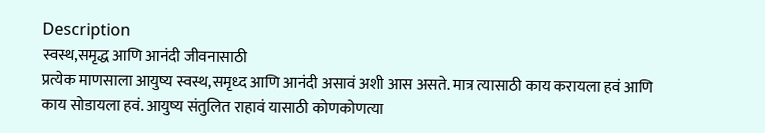Description
स्वस्थ,समृद्ध आणि आनंदी जीवनासाठी
प्रत्येक माणसाला आयुष्य स्वस्थ,समृध्द आणि आनंदी असावं अशी आस असते. मात्र त्यासाठी काय करायला हवं आणि काय सोडायला हवं. आयुष्य संतुलित राहावं यासाठी कोणकोणत्या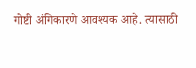गोष्टी अंगिकारणे आवश्यक आहे. त्यासाठी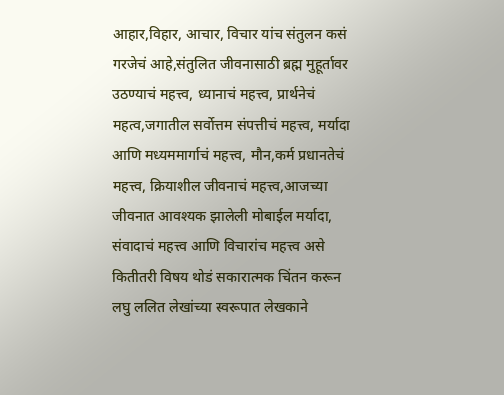आहार,विहार, आचार, विचार यांच संतुलन कसं गरजेचं आहे,संतुलित जीवनासाठी ब्रह्म मुहूर्तावर उठण्याचं महत्त्व, ध्यानाचं महत्त्व, प्रार्थनेचं महत्व,जगातील सर्वोत्तम संपत्तीचं महत्त्व, मर्यादा आणि मध्यममार्गाचं महत्त्व, मौन,कर्म प्रधानतेचं महत्त्व, क्रियाशील जीवनाचं महत्त्व,आजच्या जीवनात आवश्यक झालेली मोबाईल मर्यादा, संवादाचं महत्त्व आणि विचारांच महत्त्व असे कितीतरी विषय थोडं सकारात्मक चिंतन करून लघु ललित लेखांच्या स्वरूपात लेखकाने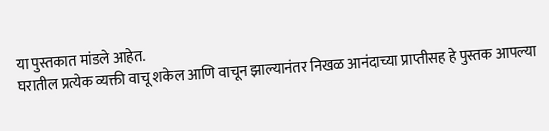या पुस्तकात मांडले आहेत.
घरातील प्रत्येक व्यक्ती वाचू शकेल आणि वाचून झाल्यानंतर निखळ आनंदाच्या प्राप्तीसह हे पुस्तक आपल्या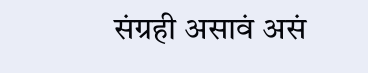संग्रही असावं असं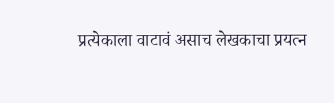प्रत्येकाला वाटावं असाच लेखकाचा प्रयत्न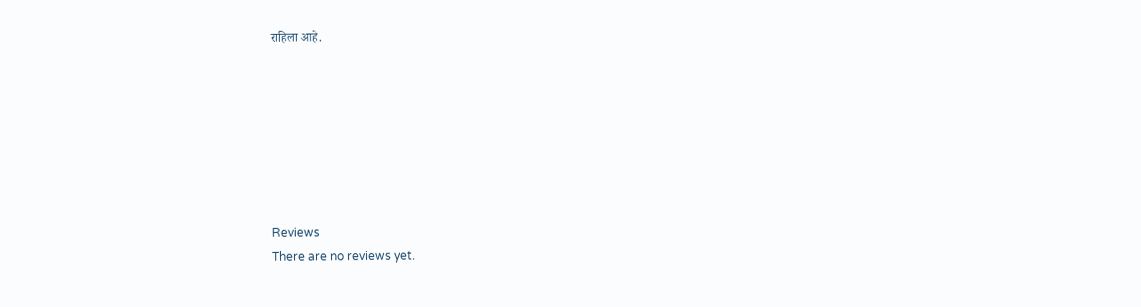राहिला आहे.







Reviews
There are no reviews yet.